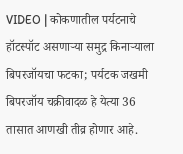VIDEO | कोकणातील पर्यटनाचे हॉटस्पॉट असणाऱ्या समुद्र किनाऱ्याला बिपरजॉयचा फटका; पर्यटक जखमी
बिपरजॉय चक्रीवादळ हे येत्या 36 तासात आणखी तीव्र होणार आहे.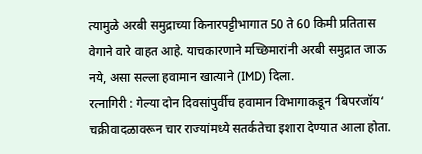त्यामुळे अरबी समुद्राच्या किनारपट्टीभागात 50 ते 60 किमी प्रतितास वेगाने वारे वाहत आहे. याचकारणाने मच्छिमारांनी अरबी समुद्रात जाऊ नये, असा सल्ला हवामान खात्याने (IMD) दिला.
रत्नागिरी : गेल्या दोन दिवसांपुर्वीच हवामान विभागाकडून ‘बिपरजॉय‘ चक्रीवादळावरून चार राज्यांमध्ये सतर्कतेचा इशारा देण्यात आला होता.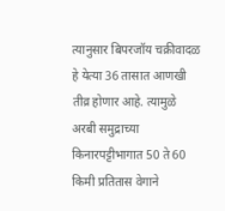त्यानुसार बिपरजॉय चक्रीवादळ हे येत्या 36 तासात आणखी तीव्र होणार आहे. त्यामुळे अरबी समुद्राच्या किनारपट्टीभागात 50 ते 60 किमी प्रतितास वेगाने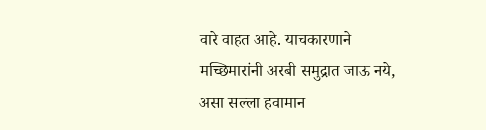वारे वाहत आहे. याचकारणाने मच्छिमारांनी अरबी समुद्रात जाऊ नये, असा सल्ला हवामान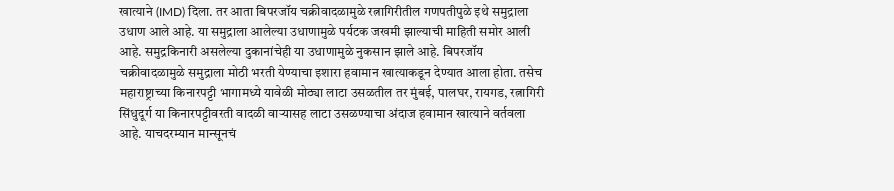खात्याने (IMD) दिला. तर आता बिपरजॉय चक्रीवादळामुळे रत्नागिरीतील गणपतीपुळे इथे समुद्राला उधाण आले आहे. या समुद्राला आलेल्या उधाणामुळे पर्यटक जखमी झाल्याची माहिती समोर आली आहे. समुद्रकिनारी असलेल्या दुकानांचेही या उधाणामुळे नुकसान झाले आहे. बिपरजॉय चक्रीवादळामुळे समुद्राला मोठी भरती येण्याचा इशारा हवामान खात्याकडून देण्यात आला होता. तसेच महाराष्ट्राच्या किनारपट्टी भागामध्ये यावेळी मोठ्या लाटा उसळतील तर मुंबई, पालघर, रायगड, रत्नागिरी सिंधुदूर्ग या किनारपट्टीवरती वादळी वाऱ्यासह लाटा उसळण्याचा अंदाज हवामान खात्याने वर्तवला आहे. याचदरम्यान मान्सूनचं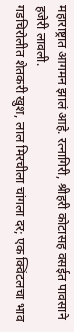महाराष्ट्रात आगमन झालं आहे. रत्नागिरी, श्रीहरी कोटासह वसईत पावसाने हजेरी लावली.
गडचिरोलीत शेतकरी खुश, लाल मिरचीला चांगला दर; एक क्विंटलचा भाव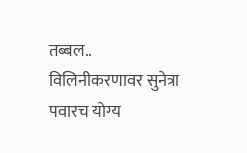तब्बल..
विलिनीकरणावर सुनेत्रा पवारच योग्य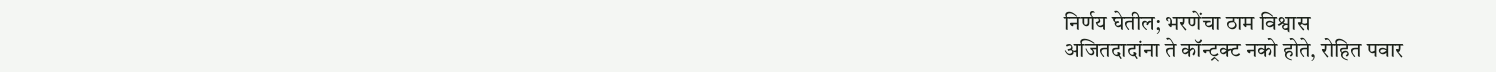निर्णय घेतील; भरणेंचा ठाम विश्वास
अजितदादांना ते कॉन्ट्रक्ट नको होते, रोहित पवार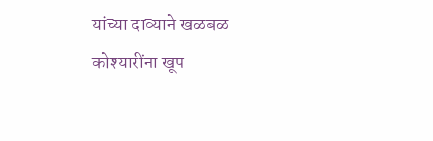यांच्या दाव्याने खळबळ
कोश्यारींना खूप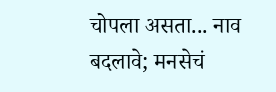चोपला असता... नाव बदलावे; मनसेचं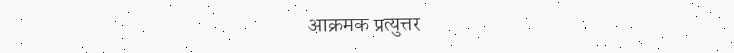आक्रमक प्रत्युत्तर